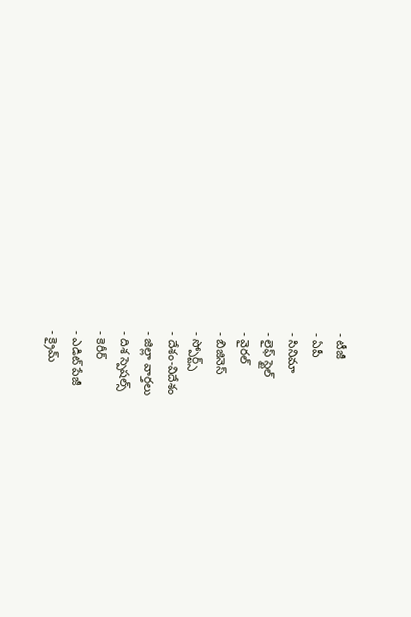- టీజీ
- ఏపీ
- సినిమా
- లైఫ్ స్టైల్
- వైరల్
- బిజినెస్
- స్పోర్ట్స్
- దేశం-విదేశం
- జిల్లా వార్తలు
- దిశ స్పెషల్స్
- కెరీర్
- ఎడిట్ పేజీ
- క్రైమ్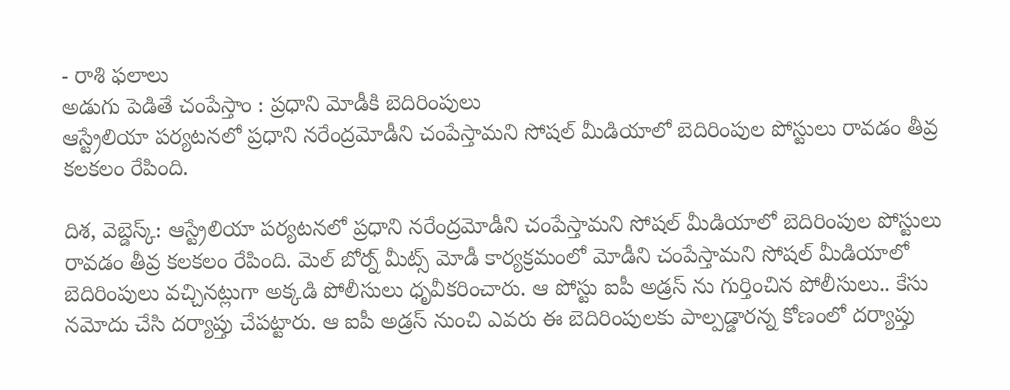- రాశి ఫలాలు
అడుగు పెడితే చంపేస్తాం : ప్రధాని మోడీకి బెదిరింపులు
ఆస్ట్రేలియా పర్యటనలో ప్రధాని నరేంద్రమోడీని చంపేస్తామని సోషల్ మీడియాలో బెదిరింపుల పోస్టులు రావడం తీవ్ర కలకలం రేపింది.

దిశ, వెబ్డెస్క్: ఆస్ట్రేలియా పర్యటనలో ప్రధాని నరేంద్రమోడీని చంపేస్తామని సోషల్ మీడియాలో బెదిరింపుల పోస్టులు రావడం తీవ్ర కలకలం రేపింది. మెల్ బోర్న్ మీట్స్ మోడీ కార్యక్రమంలో మోడీని చంపేస్తామని సోషల్ మీడియాలో బెదిరింపులు వచ్చినట్లుగా అక్కడి పోలీసులు ధృవీకరించారు. ఆ పోస్టు ఐపీ అడ్రస్ ను గుర్తించిన పోలీసులు.. కేసు నమోదు చేసి దర్యాప్తు చేపట్టారు. ఆ ఐపీ అడ్రస్ నుంచి ఎవరు ఈ బెదిరింపులకు పాల్పడ్డారన్న కోణంలో దర్యాప్తు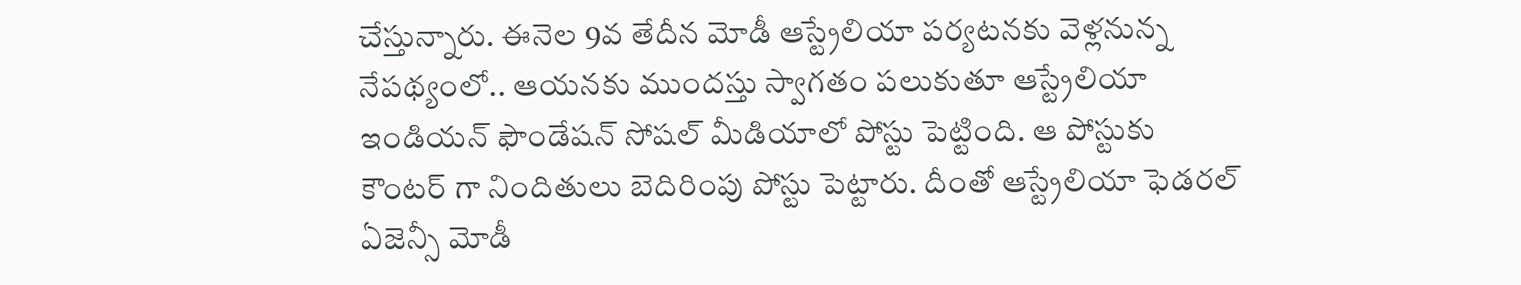చేస్తున్నారు. ఈనెల 9వ తేదీన మోడీ ఆస్ట్రేలియా పర్యటనకు వెళ్లనున్న నేపథ్యంలో.. ఆయనకు ముందస్తు స్వాగతం పలుకుతూ ఆస్ట్రేలియా ఇండియన్ ఫౌండేషన్ సోషల్ మీడియాలో పోస్టు పెట్టింది. ఆ పోస్టుకు కౌంటర్ గా నిందితులు బెదిరింపు పోస్టు పెట్టారు. దీంతో ఆస్ట్రేలియా ఫెడరల్ ఏజెన్సీ మోడీ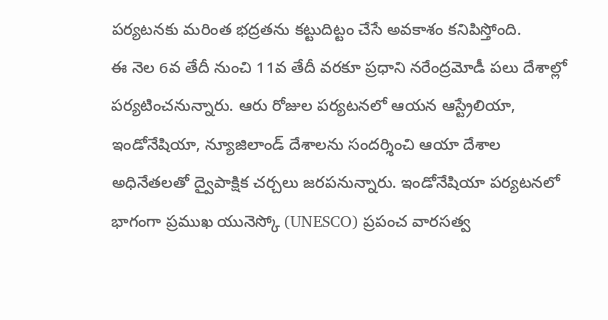పర్యటనకు మరింత భద్రతను కట్టుదిట్టం చేసే అవకాశం కనిపిస్తోంది.
ఈ నెల 6వ తేదీ నుంచి 11వ తేదీ వరకూ ప్రధాని నరేంద్రమోడీ పలు దేశాల్లో పర్యటించనున్నారు. ఆరు రోజుల పర్యటనలో ఆయన ఆస్ట్రేలియా, ఇండోనేషియా, న్యూజిలాండ్ దేశాలను సందర్శించి ఆయా దేశాల అధినేతలతో ద్వైపాక్షిక చర్చలు జరపనున్నారు. ఇండోనేషియా పర్యటనలో భాగంగా ప్రముఖ యునెస్కో (UNESCO) ప్రపంచ వారసత్వ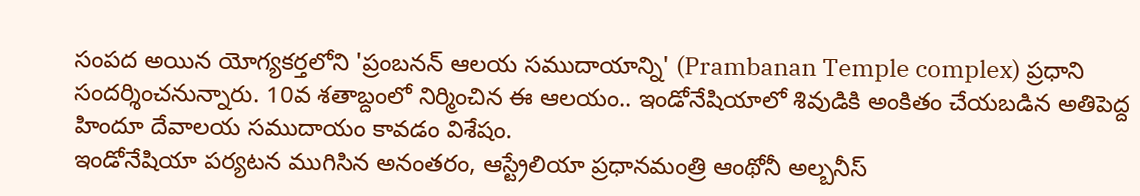సంపద అయిన యోగ్యకర్తలోని 'ప్రంబనన్ ఆలయ సముదాయాన్ని' (Prambanan Temple complex) ప్రధాని సందర్శించనున్నారు. 10వ శతాబ్దంలో నిర్మించిన ఈ ఆలయం.. ఇండోనేషియాలో శివుడికి అంకితం చేయబడిన అతిపెద్ద హిందూ దేవాలయ సముదాయం కావడం విశేషం.
ఇండోనేషియా పర్యటన ముగిసిన అనంతరం, ఆస్ట్రేలియా ప్రధానమంత్రి ఆంథోనీ అల్బనీస్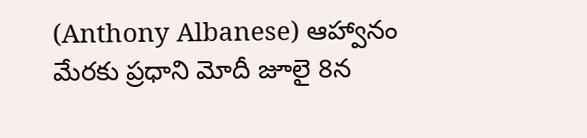(Anthony Albanese) ఆహ్వానం మేరకు ప్రధాని మోదీ జూలై 8న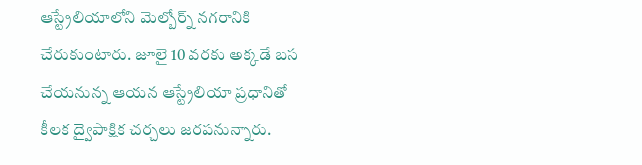ఆస్ట్రేలియాలోని మెల్బోర్న్ నగరానికి చేరుకుంటారు. జూలై 10 వరకు అక్కడే బస చేయనున్న ఆయన ఆస్ట్రేలియా ప్రధానితో కీలక ద్వైపాక్షిక చర్చలు జరపనున్నారు.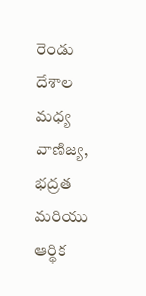రెండు దేశాల మధ్య వాణిజ్య, భద్రత మరియు ఆర్థిక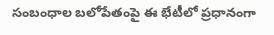సంబంధాల బలోపేతంపై ఈ భేటీలో ప్రధానంగా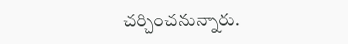చర్చించనున్నారు.